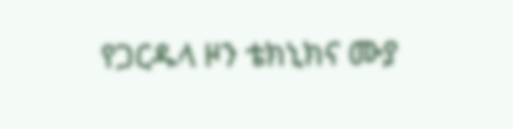የጋርዱላ ዞን ቴክኒክና ሙያ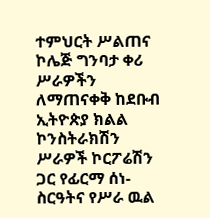ተምህርት ሥልጠና ኮሌጅ ግንባታ ቀሪ ሥራዎችን ለማጠናቀቅ ከደቡብ ኢትዮጵያ ክልል ኮንስትራክሽን ሥራዎች ኮርፖሬሽን ጋር የፊርማ ሰነ-ስርዓትና የሥራ ዉል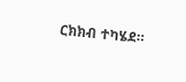ርክክብ ተካሄደ።